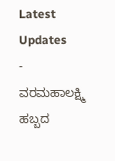Latest Updates
-
ವರಮಹಾಲಕ್ಷ್ಮಿ ಹಬ್ಬದ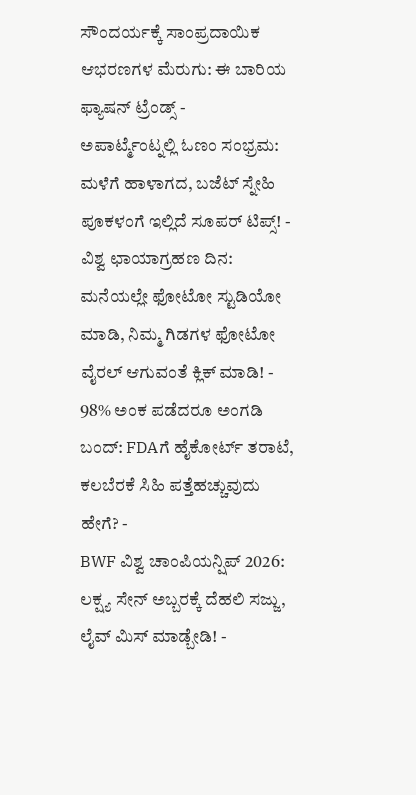ಸೌಂದರ್ಯಕ್ಕೆ ಸಾಂಪ್ರದಾಯಿಕ ಆಭರಣಗಳ ಮೆರುಗು: ಈ ಬಾರಿಯ ಫ್ಯಾಷನ್ ಟ್ರೆಂಡ್ಸ್ -
ಅಪಾರ್ಟ್ಮೆಂಟ್ನಲ್ಲಿ ಓಣಂ ಸಂಭ್ರಮ: ಮಳೆಗೆ ಹಾಳಾಗದ, ಬಜೆಟ್ ಸ್ನೇಹಿ ಪೂಕಳಂಗೆ ಇಲ್ಲಿದೆ ಸೂಪರ್ ಟಿಪ್ಸ್! -
ವಿಶ್ವ ಛಾಯಾಗ್ರಹಣ ದಿನ: ಮನೆಯಲ್ಲೇ ಫೋಟೋ ಸ್ಟುಡಿಯೋ ಮಾಡಿ, ನಿಮ್ಮ ಗಿಡಗಳ ಫೋಟೋ ವೈರಲ್ ಆಗುವಂತೆ ಕ್ಲಿಕ್ ಮಾಡಿ! -
98% ಅಂಕ ಪಡೆದರೂ ಅಂಗಡಿ ಬಂದ್: FDAಗೆ ಹೈಕೋರ್ಟ್ ತರಾಟೆ, ಕಲಬೆರಕೆ ಸಿಹಿ ಪತ್ತೆಹಚ್ಚುವುದು ಹೇಗೆ? -
BWF ವಿಶ್ವ ಚಾಂಪಿಯನ್ಷಿಪ್ 2026: ಲಕ್ಷ್ಯ ಸೇನ್ ಅಬ್ಬರಕ್ಕೆ ದೆಹಲಿ ಸಜ್ಜು, ಲೈವ್ ಮಿಸ್ ಮಾಡ್ಬೇಡಿ! -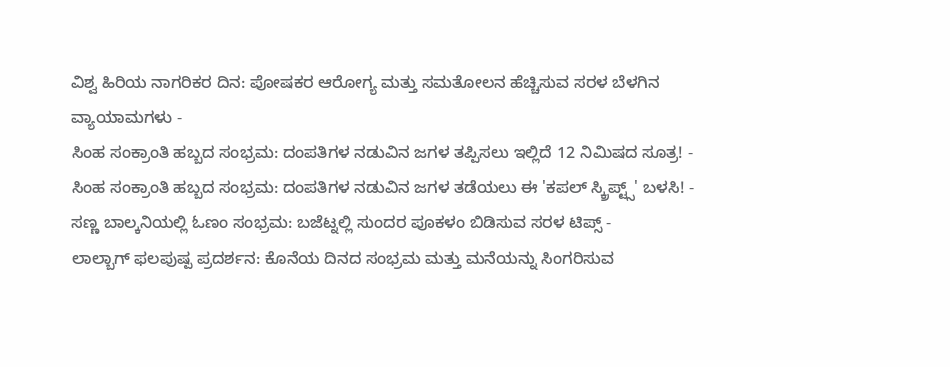ವಿಶ್ವ ಹಿರಿಯ ನಾಗರಿಕರ ದಿನ: ಪೋಷಕರ ಆರೋಗ್ಯ ಮತ್ತು ಸಮತೋಲನ ಹೆಚ್ಚಿಸುವ ಸರಳ ಬೆಳಗಿನ ವ್ಯಾಯಾಮಗಳು -
ಸಿಂಹ ಸಂಕ್ರಾಂತಿ ಹಬ್ಬದ ಸಂಭ್ರಮ: ದಂಪತಿಗಳ ನಡುವಿನ ಜಗಳ ತಪ್ಪಿಸಲು ಇಲ್ಲಿದೆ 12 ನಿಮಿಷದ ಸೂತ್ರ! -
ಸಿಂಹ ಸಂಕ್ರಾಂತಿ ಹಬ್ಬದ ಸಂಭ್ರಮ: ದಂಪತಿಗಳ ನಡುವಿನ ಜಗಳ ತಡೆಯಲು ಈ 'ಕಪಲ್ ಸ್ಕ್ರಿಪ್ಟ್ಸ್' ಬಳಸಿ! -
ಸಣ್ಣ ಬಾಲ್ಕನಿಯಲ್ಲಿ ಓಣಂ ಸಂಭ್ರಮ: ಬಜೆಟ್ನಲ್ಲಿ ಸುಂದರ ಪೂಕಳಂ ಬಿಡಿಸುವ ಸರಳ ಟಿಪ್ಸ್ -
ಲಾಲ್ಬಾಗ್ ಫಲಪುಷ್ಪ ಪ್ರದರ್ಶನ: ಕೊನೆಯ ದಿನದ ಸಂಭ್ರಮ ಮತ್ತು ಮನೆಯನ್ನು ಸಿಂಗರಿಸುವ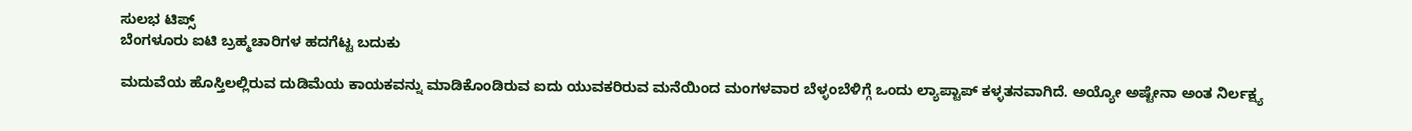ಸುಲಭ ಟಿಪ್ಸ್
ಬೆಂಗಳೂರು ಐಟಿ ಬ್ರಹ್ಮಚಾರಿಗಳ ಹದಗೆಟ್ಟ ಬದುಕು

ಮದುವೆಯ ಹೊಸ್ತಿಲಲ್ಲಿರುವ ದುಡಿಮೆಯ ಕಾಯಕವನ್ನು ಮಾಡಿಕೊಂಡಿರುವ ಐದು ಯುವಕರಿರುವ ಮನೆಯಿಂದ ಮಂಗಳವಾರ ಬೆಳ್ಳಂಬೆಳಿಗ್ಗೆ ಒಂದು ಲ್ಯಾಪ್ಟಾಪ್ ಕಳ್ಳತನವಾಗಿದೆ. ಅಯ್ಯೋ ಅಷ್ಟೇನಾ ಅಂತ ನಿರ್ಲಕ್ಷ್ಯ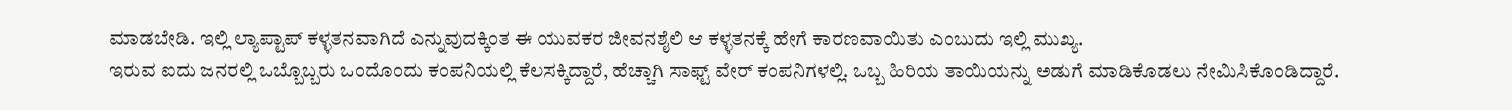ಮಾಡಬೇಡಿ. ಇಲ್ಲಿ ಲ್ಯಾಪ್ಟಾಪ್ ಕಳ್ಳತನವಾಗಿದೆ ಎನ್ನುವುದಕ್ಕಿಂತ ಈ ಯುವಕರ ಜೀವನಶೈಲಿ ಆ ಕಳ್ಳತನಕ್ಕೆ ಹೇಗೆ ಕಾರಣವಾಯಿತು ಎಂಬುದು ಇಲ್ಲಿ ಮುಖ್ಯ.
ಇರುವ ಐದು ಜನರಲ್ಲಿ ಒಬ್ಬೊಬ್ಬರು ಒಂದೊಂದು ಕಂಪನಿಯಲ್ಲಿ ಕೆಲಸಕ್ಕಿದ್ದಾರೆ, ಹೆಚ್ಚಾಗಿ ಸಾಫ್ಟ್ ವೇರ್ ಕಂಪನಿಗಳಲ್ಲಿ. ಒಬ್ಬ ಹಿರಿಯ ತಾಯಿಯನ್ನು ಅಡುಗೆ ಮಾಡಿಕೊಡಲು ನೇಮಿಸಿಕೊಂಡಿದ್ದಾರೆ.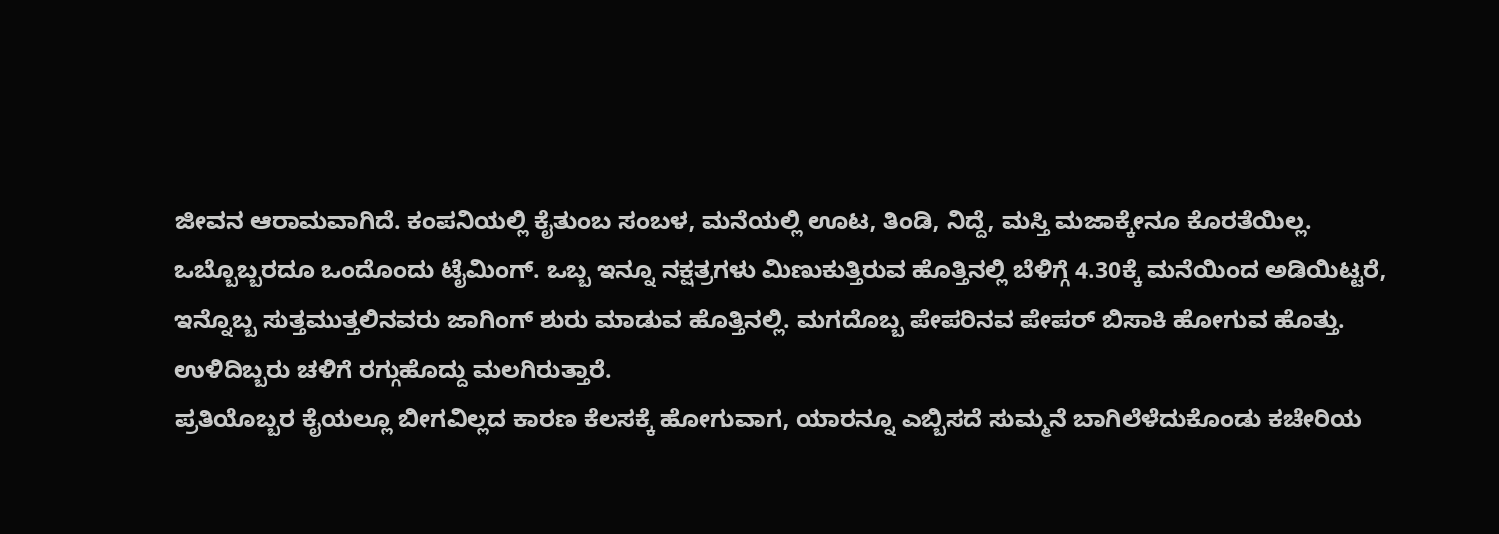ಜೀವನ ಆರಾಮವಾಗಿದೆ. ಕಂಪನಿಯಲ್ಲಿ ಕೈತುಂಬ ಸಂಬಳ, ಮನೆಯಲ್ಲಿ ಊಟ, ತಿಂಡಿ, ನಿದ್ದೆ, ಮಸ್ತಿ ಮಜಾಕ್ಕೇನೂ ಕೊರತೆಯಿಲ್ಲ.
ಒಬ್ಬೊಬ್ಬರದೂ ಒಂದೊಂದು ಟೈಮಿಂಗ್. ಒಬ್ಬ ಇನ್ನೂ ನಕ್ಷತ್ರಗಳು ಮಿಣುಕುತ್ತಿರುವ ಹೊತ್ತಿನಲ್ಲಿ ಬೆಳಿಗ್ಗೆ 4.30ಕ್ಕೆ ಮನೆಯಿಂದ ಅಡಿಯಿಟ್ಟರೆ, ಇನ್ನೊಬ್ಬ ಸುತ್ತಮುತ್ತಲಿನವರು ಜಾಗಿಂಗ್ ಶುರು ಮಾಡುವ ಹೊತ್ತಿನಲ್ಲಿ. ಮಗದೊಬ್ಬ ಪೇಪರಿನವ ಪೇಪರ್ ಬಿಸಾಕಿ ಹೋಗುವ ಹೊತ್ತು. ಉಳಿದಿಬ್ಬರು ಚಳಿಗೆ ರಗ್ಗುಹೊದ್ದು ಮಲಗಿರುತ್ತಾರೆ.
ಪ್ರತಿಯೊಬ್ಬರ ಕೈಯಲ್ಲೂ ಬೀಗವಿಲ್ಲದ ಕಾರಣ ಕೆಲಸಕ್ಕೆ ಹೋಗುವಾಗ, ಯಾರನ್ನೂ ಎಬ್ಬಿಸದೆ ಸುಮ್ಮನೆ ಬಾಗಿಲೆಳೆದುಕೊಂಡು ಕಚೇರಿಯ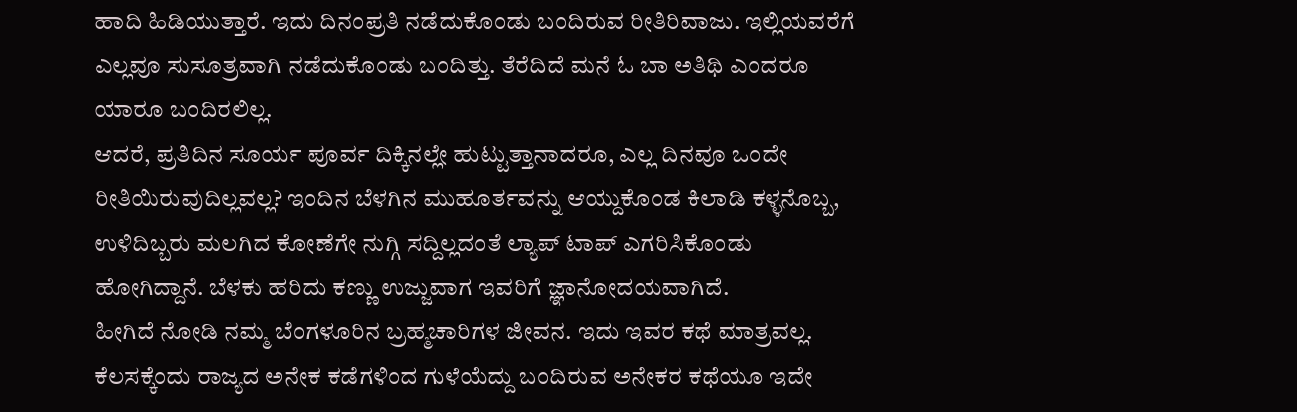ಹಾದಿ ಹಿಡಿಯುತ್ತಾರೆ. ಇದು ದಿನಂಪ್ರತಿ ನಡೆದುಕೊಂಡು ಬಂದಿರುವ ರೀತಿರಿವಾಜು. ಇಲ್ಲಿಯವರೆಗೆ ಎಲ್ಲವೂ ಸುಸೂತ್ರವಾಗಿ ನಡೆದುಕೊಂಡು ಬಂದಿತ್ತು. ತೆರೆದಿದೆ ಮನೆ ಓ ಬಾ ಅತಿಥಿ ಎಂದರೂ ಯಾರೂ ಬಂದಿರಲಿಲ್ಲ.
ಆದರೆ, ಪ್ರತಿದಿನ ಸೂರ್ಯ ಪೂರ್ವ ದಿಕ್ಕಿನಲ್ಲೇ ಹುಟ್ಟುತ್ತಾನಾದರೂ, ಎಲ್ಲ ದಿನವೂ ಒಂದೇ ರೀತಿಯಿರುವುದಿಲ್ಲವಲ್ಲ? ಇಂದಿನ ಬೆಳಗಿನ ಮುಹೂರ್ತವನ್ನು ಆಯ್ದುಕೊಂಡ ಕಿಲಾಡಿ ಕಳ್ಳನೊಬ್ಬ, ಉಳಿದಿಬ್ಬರು ಮಲಗಿದ ಕೋಣೆಗೇ ನುಗ್ಗಿ ಸದ್ದಿಲ್ಲದಂತೆ ಲ್ಯಾಪ್ ಟಾಪ್ ಎಗರಿಸಿಕೊಂಡು ಹೋಗಿದ್ದಾನೆ. ಬೆಳಕು ಹರಿದು ಕಣ್ಣು ಉಜ್ಜುವಾಗ ಇವರಿಗೆ ಜ್ಞಾನೋದಯವಾಗಿದೆ.
ಹೀಗಿದೆ ನೋಡಿ ನಮ್ಮ ಬೆಂಗಳೂರಿನ ಬ್ರಹ್ಮಚಾರಿಗಳ ಜೀವನ. ಇದು ಇವರ ಕಥೆ ಮಾತ್ರವಲ್ಲ. ಕೆಲಸಕ್ಕೆಂದು ರಾಜ್ಯದ ಅನೇಕ ಕಡೆಗಳಿಂದ ಗುಳೆಯೆದ್ದು ಬಂದಿರುವ ಅನೇಕರ ಕಥೆಯೂ ಇದೇ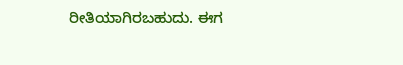ರೀತಿಯಾಗಿರಬಹುದು. ಈಗ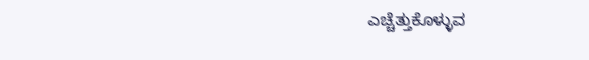ಎಚ್ಚೆತ್ತುಕೊಳ್ಳುವ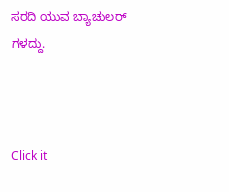ಸರದಿ ಯುವ ಬ್ಯಾಚುಲರ್ ಗಳದ್ದು.



Click it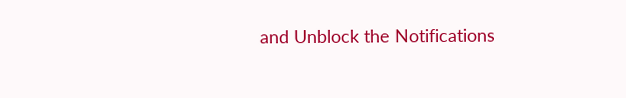and Unblock the Notifications